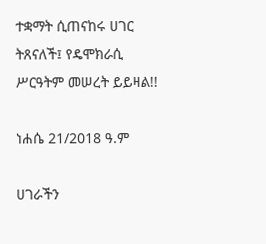ተቋማት ሲጠናከሩ ሀገር ትጸናለች፤ የዴሞክራሲ ሥርዓትም መሠረት ይይዛል!!

ነሐሴ 21/2018 ዓ.ም

ሀገራችን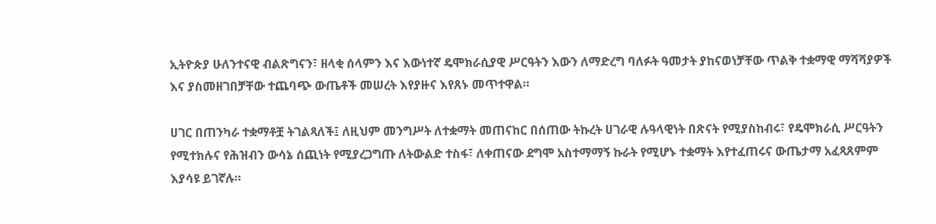ኢትዮጵያ ሁለንተናዊ ብልጽግናን፣ ዘላቂ ሰላምን እና እውነተኛ ዴሞክራሲያዊ ሥርዓትን እውን ለማድረግ ባለፉት ዓመታት ያከናወነቻቸው ጥልቅ ተቋማዊ ማሻሻያዎች እና ያስመዘገበቻቸው ተጨባጭ ውጤቶች መሠረት እየያዙና እየጸኑ መጥተዋል።

ሀገር በጠንካራ ተቋማቶቿ ትገልጻለች፤ ለዚህም መንግሥት ለተቋማት መጠናከር በሰጠው ትኩረት ሀገራዊ ሉዓላዊነት በጽናት የሚያስከብሩ፣ የዴሞክራሲ ሥርዓትን የሚተክሉና የሕዝብን ውሳኔ ሰጪነት የሚያረጋግጡ ለትውልድ ተስፋ፣ ለቀጠናው ደግሞ አስተማማኝ ኩራት የሚሆኑ ተቋማት እየተፈጠሩና ውጤታማ አፈጻጸምም እያሳዩ ይገኛሉ።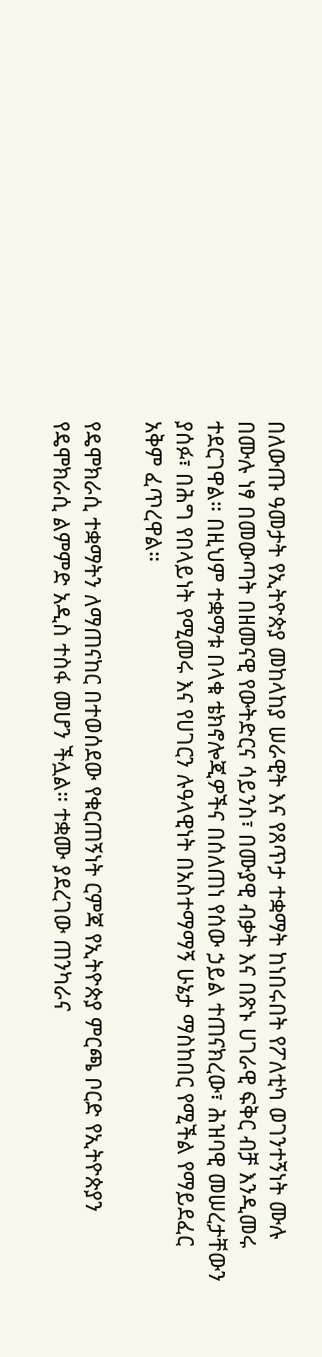በለውጡ ዓመታት የኢትዮጵያ መከላከያ ሠራዊት እና የጸጥታ ተቋማት ከነበሩበት የፖለቲካ ወገንተኝነት ሙሉ በሙሉ ነፃ በመውጣት በዘመናዊ የውትድርና ሳይንስ፣ በሙያዊ ብቃት እና በጽኑ ሀገራዊ ፍቅር ብቻ እንዲመሩ ተደርገዋል። በዚህም ተቋማቱ በላቁ ቴክኖሎጂዎችና በሰለጠነ የሰው ኃይል ተጠናክረው፣ ሕዝባዊ መሠረታቸውን ያሰፉ፣ በሕግ የበላይነት የሚመሩ እና የሀገርን ሉዓላዊነት በአስተማማኝ ሁኔታ ማስከበር የሚችል የማይደፈር አቅም ፈጥረዋል።

የዴሞክራሲ ተቋማትን ለማጠናከር በተወሰደው የቁርጠኝነት ርምጃ የኢትዮጵያ ምርጫ ቦርድ የኢትዮጵያን የዴሞክራሲ ልምምድ አዲስ ተስፋ መሆን ችሏል። ተቋሙ ያደረገው ጠንካራና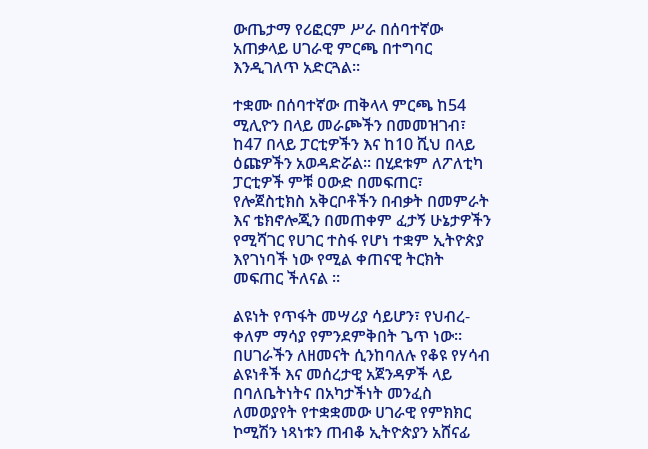ውጤታማ የሪፎርም ሥራ በሰባተኛው አጠቃላይ ሀገራዊ ምርጫ በተግባር እንዲገለጥ አድርጓል።

ተቋሙ በሰባተኛው ጠቅላላ ምርጫ ከ54 ሚሊዮን በላይ መራጮችን በመመዝገብ፣ ከ47 በላይ ፓርቲዎችን እና ከ10 ሺህ በላይ ዕጩዎችን አወዳድሯል። በሂደቱም ለፖለቲካ ፓርቲዎች ምቹ ዐውድ በመፍጠር፣ የሎጀስቲክስ አቅርቦቶችን በብቃት በመምራት እና ቴክኖሎጂን በመጠቀም ፈታኝ ሁኔታዎችን የሚሻገር የሀገር ተስፋ የሆነ ተቋም ኢትዮጵያ እየገነባች ነው የሚል ቀጠናዊ ትርክት መፍጠር ችለናል ።

ልዩነት የጥፋት መሣሪያ ሳይሆን፣ የህብረ-ቀለም ማሳያ የምንደምቅበት ጌጥ ነው። በሀገራችን ለዘመናት ሲንከባለሉ የቆዩ የሃሳብ ልዩነቶች እና መሰረታዊ አጀንዳዎች ላይ በባለቤትነትና በአካታችነት መንፈስ ለመወያየት የተቋቋመው ሀገራዊ የምክክር ኮሚሽን ነጻነቱን ጠብቆ ኢትዮጵያን አሸናፊ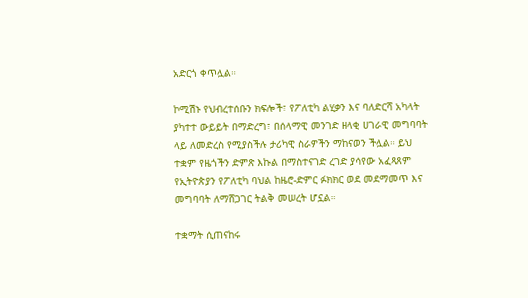አድርጎ ቀጥሏል።

ኮሚሽኑ የህብረተሰቡን ክፍሎች፣ የፖለቲካ ልሂቃን እና ባለድርሻ አካላት ያካተተ ውይይት በማድረግ፣ በሰላማዊ መንገድ ዘላቂ ሀገራዊ መግባባት ላይ ለመድረስ የሚያስችሉ ታሪካዊ ስራዎችን ማከናወን ችሏል። ይህ ተቋም የዜጎችን ድምጽ እኩል በማስተናገድ ረገድ ያሳየው አፈጻጸም የኢትዮጵያን የፖለቲካ ባህል ከዜሮ-ድምር ፉክክር ወደ መደማመጥ እና መግባባት ለማሸጋገር ትልቅ መሠረት ሆኗል።

ተቋማት ሲጠናከሩ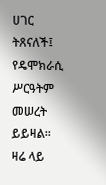ሀገር ትጸናለች፤ የዴሞክራሲ ሥርዓትም መሠረት ይይዛል። ዛሬ ላይ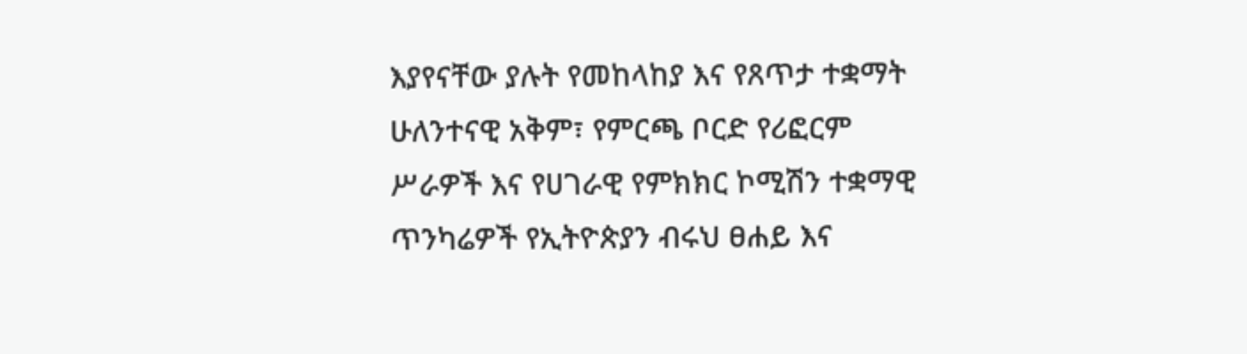እያየናቸው ያሉት የመከላከያ እና የጸጥታ ተቋማት ሁለንተናዊ አቅም፣ የምርጫ ቦርድ የሪፎርም ሥራዎች እና የሀገራዊ የምክክር ኮሚሽን ተቋማዊ ጥንካሬዎች የኢትዮጵያን ብሩህ ፀሐይ እና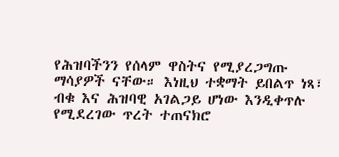የሕዝባችንን የሰላም ዋስትና የሚያረጋግጡ ማሳያዎች ናቸው። እነዚህ ተቋማት ይበልጥ ነጻ፣ ብቁ እና ሕዝባዊ አገልጋይ ሆነው እንዲቀጥሉ የሚደረገው ጥረት ተጠናክሮ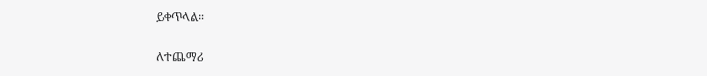ይቀጥላል።

ለተጨማሪ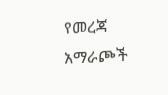የመረጃ አማራጮች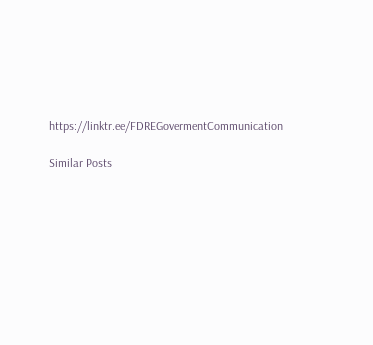https://linktr.ee/FDREGovermentCommunication

Similar Posts